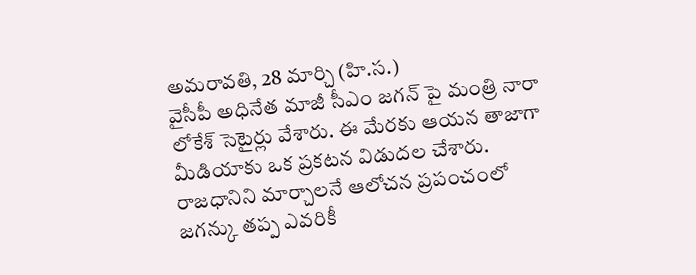అమరావతి, 28 మార్చి (హి.స.)
వైసీపీ అధినేత మాజీ సీఎం జగన్ పై మంత్రి నారా లోకేశ్ సెటైర్లు వేశారు. ఈ మేరకు ఆయన తాజాగా మీడియాకు ఒక ప్రకటన విడుదల చేశారు. రాజధానిని మార్చాలనే ఆలోచన ప్రపంచంలో జగన్కు తప్ప ఎవరికీ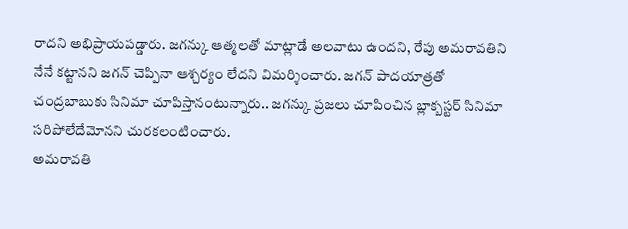రాదని అభిప్రాయపడ్డారు. జగన్కు ఆత్మలతో మాట్లాడే అలవాటు ఉందని, రేపు అమరావతిని నేనే కట్టానని జగన్ చెప్పినా ఆశ్చర్యం లేదని విమర్శించారు. జగన్ పాదయాత్రతో చంద్రబాబుకు సినిమా చూపిస్తానంటున్నారు.. జగన్కు ప్రజలు చూపించిన బ్లాక్బస్టర్ సినిమా సరిపోలేదేమోనని చురకలంటించారు.
అమరావతి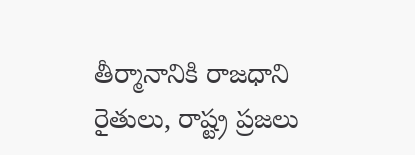తీర్మానానికి రాజధాని రైతులు, రాష్ట్ర ప్రజలు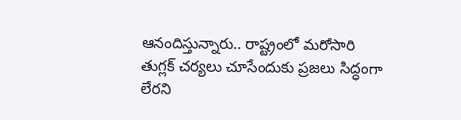ఆనందిస్తున్నారు.. రాష్ట్రంలో మరోసారి తుగ్లక్ చర్యలు చూసేందుకు ప్రజలు సిద్ధంగా లేరని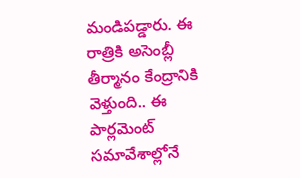మండిపడ్డారు. ఈ రాత్రికి అసెంబ్లీ తీర్మానం కేంద్రానికి వెళ్తుంది.. ఈ పార్లమెంట్ సమావేశాల్లోనే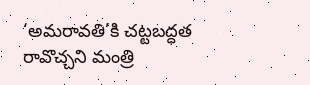‘అమరావతి’కి చట్టబద్ధత రావొచ్చని మంత్రి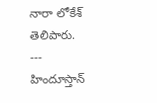నారా లోకేశ్ తెలిపారు.
---
హిందూస్తాన్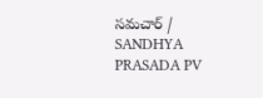సమచార్ / SANDHYA PRASADA PV